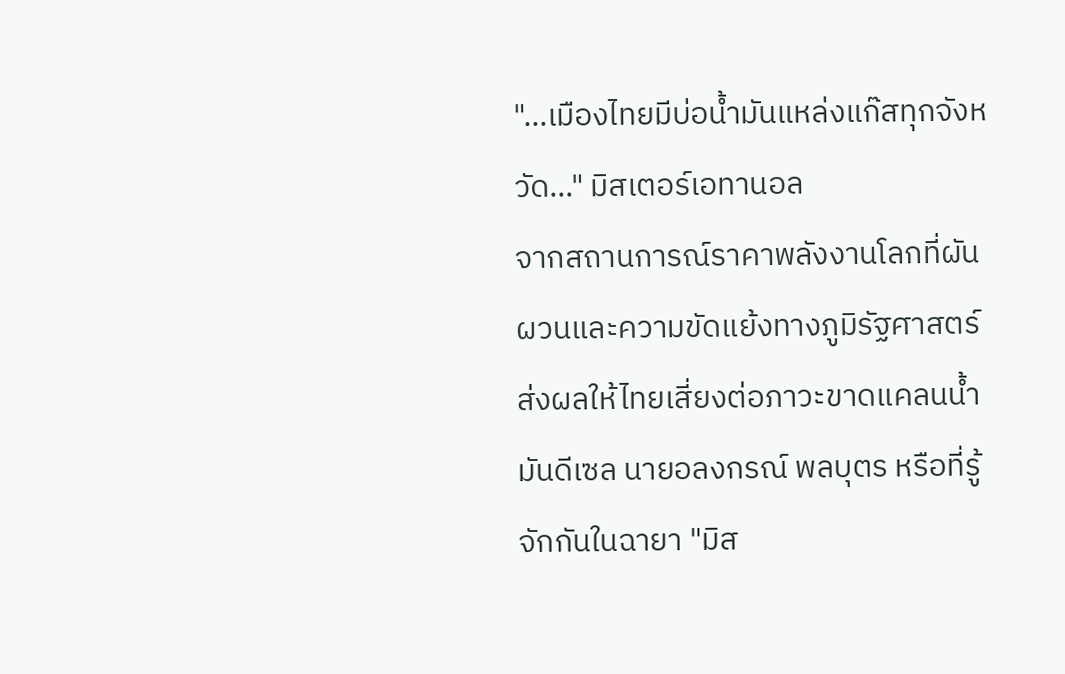"…เมืองไทยมีบ่อน้ำมันแหล่งแก๊สทุกจังหวัด…" มิสเตอร์เอทานอล
จากสถานการณ์ราคาพลังงานโลกที่ผันผวนและความขัดแย้งทางภูมิรัฐศาสตร์ ส่งผลให้ไทยเสี่ยงต่อภาวะขาดแคลนน้ำมันดีเซล นายอลงกรณ์ พลบุตร หรือที่รู้จักกันในฉายา "มิส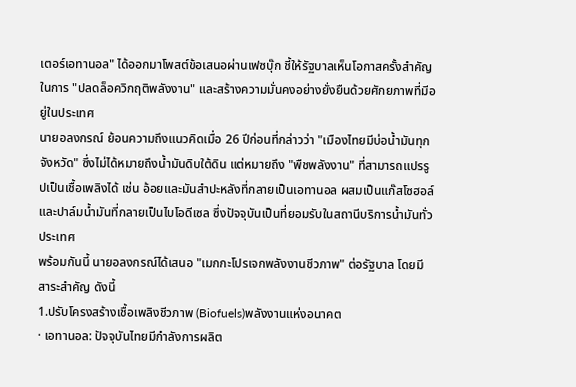เตอร์เอทานอล" ได้ออกมาโพสต์ข้อเสนอผ่านเฟซบุ๊ก ชี้ให้รัฐบาลเห็นโอกาสครั้งสำคัญในการ "ปลดล็อควิกฤติพลังงาน" และสร้างความมั่นคงอย่างยั่งยืนด้วยศักยภาพที่มีอยู่ในประเทศ
นายอลงกรณ์ ย้อนความถึงแนวคิดเมื่อ 26 ปีก่อนที่กล่าวว่า "เมืองไทยมีบ่อน้ำมันทุกจังหวัด" ซึ่งไม่ได้หมายถึงน้ำมันดิบใต้ดิน แต่หมายถึง "พืชพลังงาน" ที่สามารถแปรรูปเป็นเชื้อเพลิงได้ เช่น อ้อยและมันสำปะหลังที่กลายเป็นเอทานอล ผสมเป็นแก๊สโซฮอล์ และปาล์มน้ำมันที่กลายเป็นไบโอดีเซล ซึ่งปัจจุบันเป็นที่ยอมรับในสถานีบริการน้ำมันทั่วประเทศ
พร้อมกันนี้ นายอลงกรณ์ได้เสนอ "เมกกะโปรเจกพลังงานชีวภาพ" ต่อรัฐบาล โดยมีสาระสำคัญ ดังนี้
1.ปรับโครงสร้างเชื้อเพลิงชีวภาพ (Biofuels)พลังงานแห่งอนาคต
· เอทานอล: ปัจจุบันไทยมีกำลังการผลิต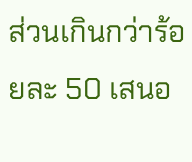ส่วนเกินกว่าร้อยละ 50 เสนอ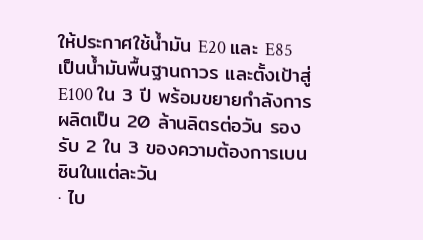ให้ประกาศใช้น้ำมัน E20 และ E85 เป็นน้ำมันพื้นฐานถาวร และตั้งเป้าสู่ E100 ใน 3 ปี พร้อมขยายกำลังการผลิตเป็น 20 ล้านลิตรต่อวัน รองรับ 2 ใน 3 ของความต้องการเบนซินในแต่ละวัน
· ไบ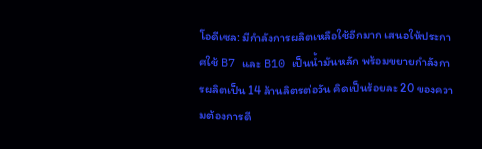โอดีเซล: มีกำลังการผลิตเหลือใช้อีกมาก เสนอให้ประกาศใช้ B7 และ B10 เป็นน้ำมันหลัก พร้อมขยายกำลังการผลิตเป็น 14 ล้านลิตรต่อวัน คิดเป็นร้อยละ 20 ของความต้องการดี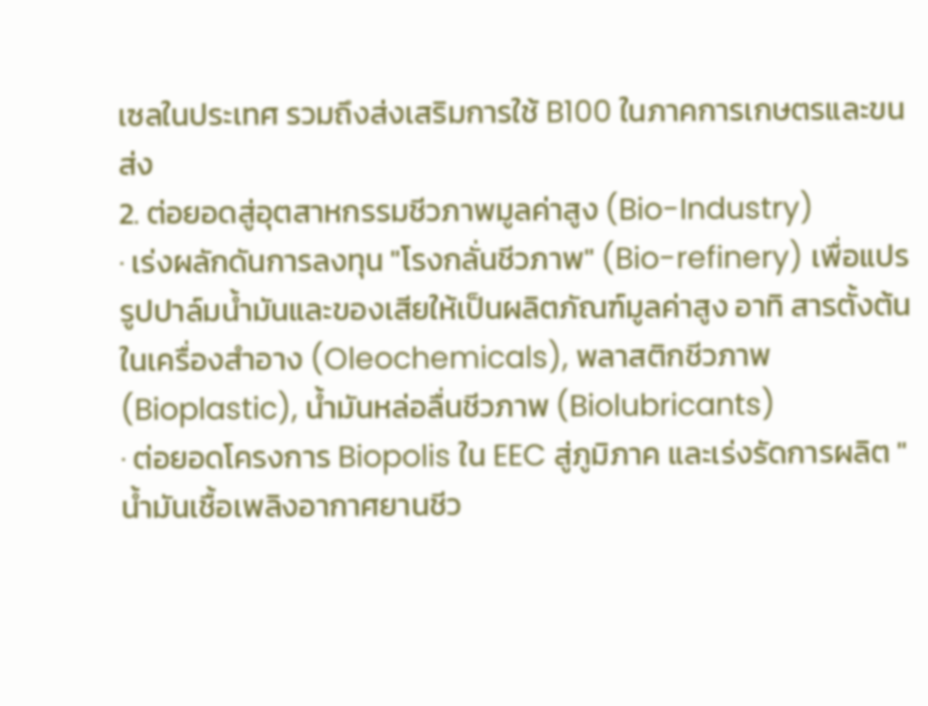เซลในประเทศ รวมถึงส่งเสริมการใช้ B100 ในภาคการเกษตรและขนส่ง
2. ต่อยอดสู่อุตสาหกรรมชีวภาพมูลค่าสูง (Bio-Industry)
· เร่งผลักดันการลงทุน "โรงกลั่นชีวภาพ" (Bio-refinery) เพื่อแปรรูปปาล์มน้ำมันและของเสียให้เป็นผลิตภัณฑ์มูลค่าสูง อาทิ สารตั้งต้นในเครื่องสำอาง (Oleochemicals), พลาสติกชีวภาพ (Bioplastic), น้ำมันหล่อลื่นชีวภาพ (Biolubricants)
· ต่อยอดโครงการ Biopolis ใน EEC สู่ภูมิภาค และเร่งรัดการผลิต "น้ำมันเชื้อเพลิงอากาศยานชีว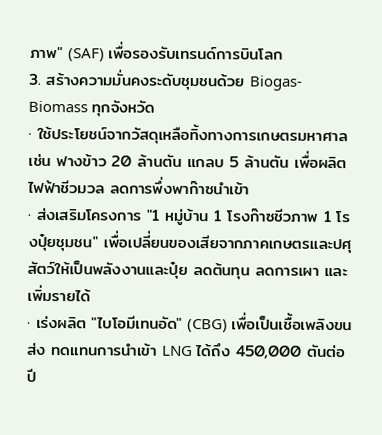ภาพ" (SAF) เพื่อรองรับเทรนด์การบินโลก
3. สร้างความมั่นคงระดับชุมชนด้วย Biogas-Biomass ทุกจังหวัด
· ใช้ประโยชน์จากวัสดุเหลือทิ้งทางการเกษตรมหาศาล เช่น ฟางข้าว 20 ล้านตัน แกลบ 5 ล้านตัน เพื่อผลิตไฟฟ้าชีวมวล ลดการพึ่งพาก๊าซนำเข้า
· ส่งเสริมโครงการ "1 หมู่บ้าน 1 โรงก๊าซชีวภาพ 1 โรงปุ๋ยชุมชน" เพื่อเปลี่ยนของเสียจากภาคเกษตรและปศุสัตว์ให้เป็นพลังงานและปุ๋ย ลดต้นทุน ลดการเผา และเพิ่มรายได้
· เร่งผลิต "ไบโอมีเทนอัด" (CBG) เพื่อเป็นเชื้อเพลิงขนส่ง ทดแทนการนำเข้า LNG ได้ถึง 450,000 ตันต่อปี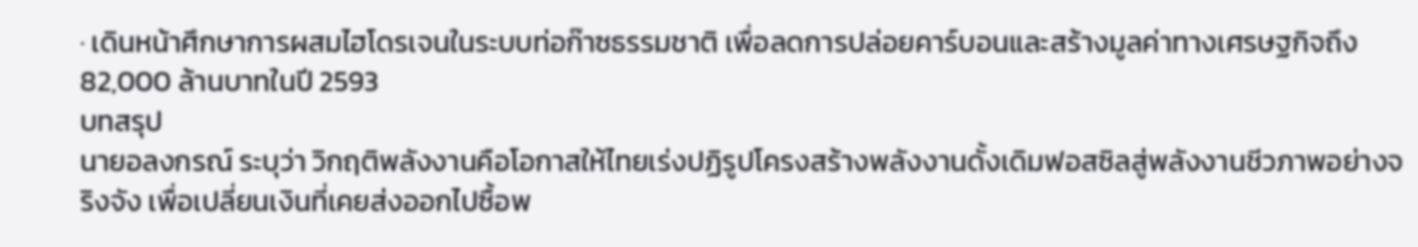· เดินหน้าศึกษาการผสมไฮโดรเจนในระบบท่อก๊าซธรรมชาติ เพื่อลดการปล่อยคาร์บอนและสร้างมูลค่าทางเศรษฐกิจถึง 82,000 ล้านบาทในปี 2593
บทสรุป
นายอลงกรณ์ ระบุว่า วิกฤติพลังงานคือโอกาสให้ไทยเร่งปฏิรูปโครงสร้างพลังงานดั้งเดิมฟอสซิลสู่พลังงานชีวภาพอย่างจริงจัง เพื่อเปลี่ยนเงินที่เคยส่งออกไปซื้อพ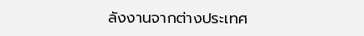ลังงานจากต่างประเทศ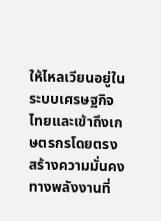ให้ไหลเวียนอยู่ในระบบเศรษฐกิจไทยและเข้าถึงเกษตรกรโดยตรง สร้างความมั่นคงทางพลังงานที่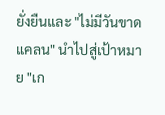ยั่งยืนและ "ไม่มีวันขาดแคลน" นำไปสู่เป้าหมาย "เก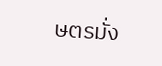ษตรมั่ง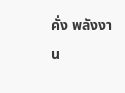คั่ง พลังงาน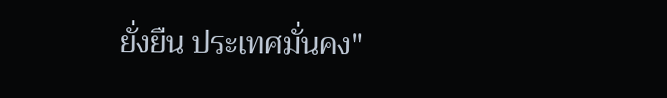ยั่งยืน ประเทศมั่นคง"